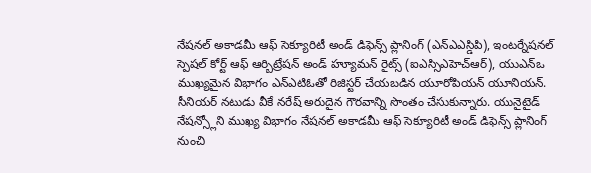నేషనల్ అకాడమీ ఆఫ్ సెక్యూరిటీ అండ్ డిఫెన్స్ ప్లానింగ్ (ఎన్ఎఎస్డిపి), ఇంటర్నేషనల్ స్పెషల్ కోర్ట్ ఆఫ్ ఆర్బిట్రేషన్ అండ్ హ్యూమన్ రైట్స్ (ఐఎస్సిఎహెచ్ఆర్), యుఎన్ఒ ముఖ్యమైన విభాగం ఎన్ఎటిఓతో రిజిస్టర్ చేయబడిన యూరోపియన్ యూనియన్. సీనియర్ నటుడు వీకే నరేష్ అరుదైన గౌరవాన్ని సొంతం చేసుకున్నారు. యునైటైడ్ నేషన్స్లోని ముఖ్య విభాగం నేషనల్ అకాడమీ ఆఫ్ సెక్యూరిటీ అండ్ డిఫెన్స్ ప్లానింగ్ నుంచి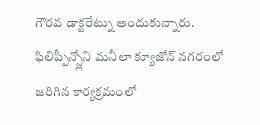గౌరవ డాక్టరేట్ను అందుకున్నారు. ఫిలిప్పీన్స్లోని మనీలా క్యూజోన్ నగరంలో జరిగిన కార్యక్రమంలో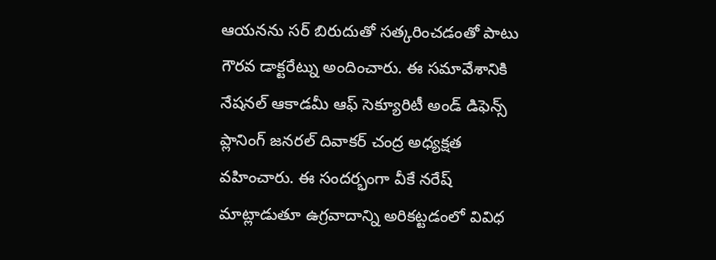ఆయనను సర్ బిరుదుతో సత్కరించడంతో పాటు గౌరవ డాక్టరేట్ను అందించారు. ఈ సమావేశానికి నేషనల్ ఆకాడమీ ఆఫ్ సెక్యూరిటీ అండ్ డిఫెన్స్ ప్లానింగ్ జనరల్ దివాకర్ చంద్ర అధ్యక్షత వహించారు. ఈ సందర్భంగా వీకే నరేష్ మాట్లాడుతూ ఉగ్రవాదాన్ని అరికట్టడంలో వివిధ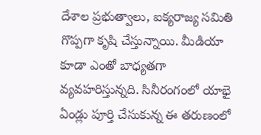దేశాల ప్రభుత్వాలు, ఐక్యరాజ్య సమితి గొప్పగా కృషి చేస్తున్నాయి. మీడియా కూడా ఎంతో బాధ్యతగా వ్యవహరిస్తున్నది. సినీరంగంలో యాభై ఏండ్లు పూర్తి చేసుకున్న ఈ తరుణంలో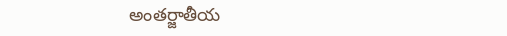అంతర్జాతీయ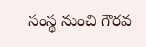సంస్థ నుంచి గౌరవ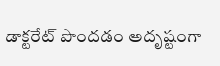డాక్టరేట్ పొందడం అదృష్టంగా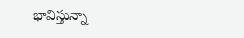భావిస్తున్నా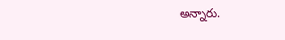అన్నారు.